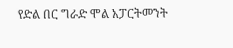የድል በር ግራድ ሞል አፓርትመንት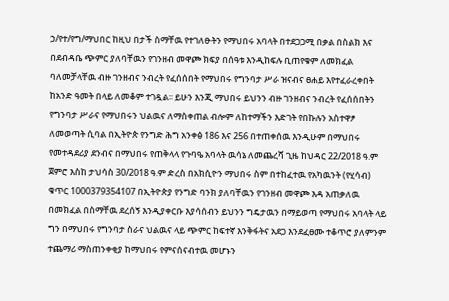ኃ/የተ/የግ/ማህበር ከዚህ በታች ስማቸዉ የተገለፁትን የማህበሩ አባላት በተደጋጋሚ በቃል በስልክ እና በደብዳቤ ጭምር ያለባቸዉን የገንዘብ መዋጮ ክፍያ በሰዓቱ እንዲከፍሉ ቢጠየቁም ለመክፈል ባለመቻላቸዉ ብዙ ገንዘብና ንብረት የፈሰሰበት የማህበሩ የግንባታ ሥራ ዝናብና ፀሐይ እየተፈራረቀበት ከአንድ ዓመት በላይ ለመቆም ተገዷል፡፡ ይሁን እንጂ ማህበሩ ይህንን ብዙ ገንዘብና ንብረት የፈሰሰበትን የግንባታ ሥራና የማህበሩን ህልዉና ለማስቀጠል ብሎም ለከተማችን እድገት የበኩሉን አስተዋፆ ለመወጣት ሲባል በኢትዮጵ የንግድ ሕግ አንቀፅ 186 እና 256 በተጠቀሰዉ እንዲሁም በማህበሩ የመተዳደሪያ ደንብና በማህበሩ የጠቅላላ የጉባዔ አባላት ዉሳኔ ለመጨረሻ ጊዜ ከህዳር 22/2018 ዓ.ም ጀምሮ እስከ ታህሳስ 30/2018 ዓ.ም ድረስ በአክሲዮን ማህበሩ ስም በተከፈተዉ የአካዉንት (የሂሳብ) ቁጥር 1000379354107 በኢትዮጵያ የንግድ ባንክ ያለባቸዉን የገንዘብ መዋጮ እዳ አጠቃለዉ በመክፈል በስማቸዉ ደረሰኝ እንዲያቀርቡ እያሳሰብን ይህንን ግዴታዉን በማይወጣ የማህበሩ አባላት ላይ ግን በማህበሩ የግንባታ ስራና ህልዉና ላይ ጭምር ከፍተኛ እንቅፋትና አደጋ እንደፈፀሙ ተቆጥሮ ያለምንም ተጨማሪ ማስጠንቀቂያ ከማህበሩ የምናሰናብተዉ መሆኑን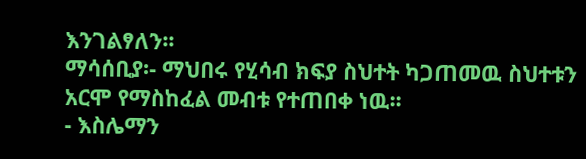እንገልፃለን፡፡
ማሳሰቢያ፡- ማህበሩ የሂሳብ ክፍያ ስህተት ካጋጠመዉ ስህተቱን አርሞ የማስከፈል መብቱ የተጠበቀ ነዉ፡፡
- እስሌማን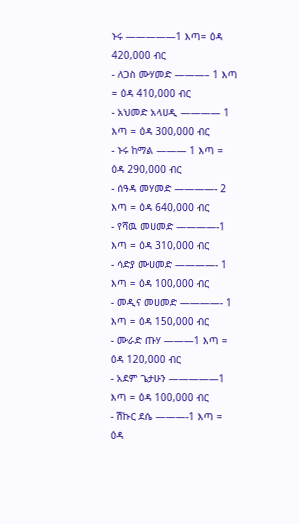ኑሩ —————1 እጣ= ዕዳ 420,000 ብር
- ለጋስ ሙሃመድ ———– 1 እጣ = ዕዳ 410,000 ብር
- አህመድ አላሀዲ ———— 1 እጣ = ዕዳ 300,000 ብር
- ኑሩ ከማል ——— 1 እጣ = ዕዳ 290,000 ብር
- ሰዓዳ መሃመድ ————- 2 እጣ = ዕዳ 640,000 ብር
- የሻዉ መሀመድ ————-1 እጣ = ዕዳ 310,000 ብር
- ሳድያ ሙሀመድ ————- 1 እጣ = ዕዳ 100,000 ብር
- መዲና መሀመድ ————- 1 እጣ = ዕዳ 150,000 ብር
- ሙራድ ጡሃ ———1 እጣ = ዕዳ 120,000 ብር
- አደም ጌታሁን —————1 እጣ = ዕዳ 100,000 ብር
- ሽኩር ደሴ ———-1 እጣ = ዕዳ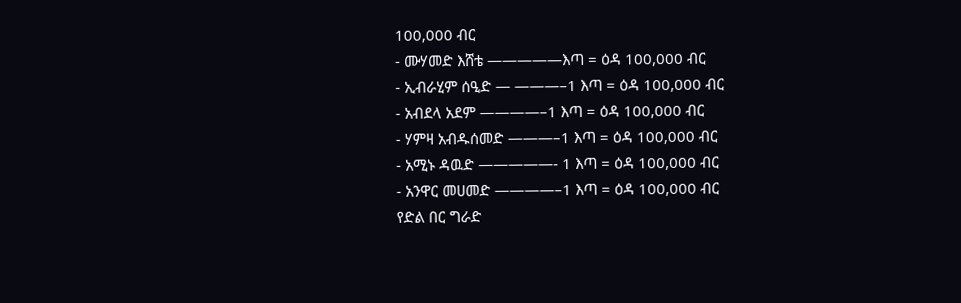100,000 ብር
- ሙሃመድ እሸቴ —————እጣ = ዕዳ 100,000 ብር
- ኢብራሂም ሰዒድ — ———–1 እጣ = ዕዳ 100,000 ብር
- አብደላ አደም ————–1 እጣ = ዕዳ 100,000 ብር
- ሃምዛ አብዱሰመድ ———–1 እጣ = ዕዳ 100,000 ብር
- አሚኑ ዳዉድ —————- 1 እጣ = ዕዳ 100,000 ብር
- አንዋር መሀመድ ————–1 እጣ = ዕዳ 100,000 ብር
የድል በር ግራድ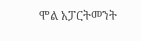ሞል አፓርትመንት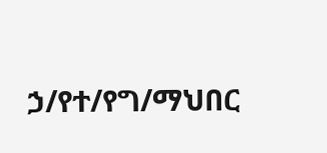ኃ/የተ/የግ/ማህበር